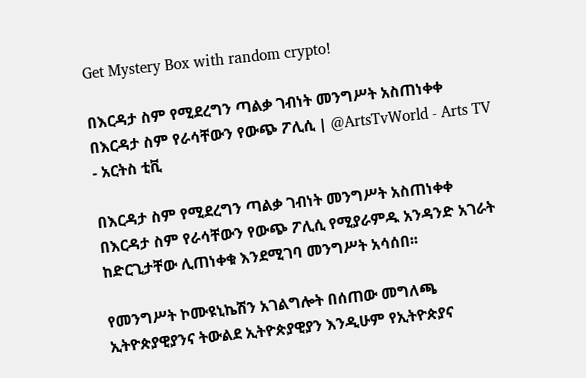Get Mystery Box with random crypto!

በእርዳታ ስም የሚደረግን ጣልቃ ገብነት መንግሥት አስጠነቀቀ በእርዳታ ስም የራሳቸውን የውጭ ፖሊሲ | @ArtsTvWorld - Arts TV - አርትስ ቲቪ

በእርዳታ ስም የሚደረግን ጣልቃ ገብነት መንግሥት አስጠነቀቀ
በእርዳታ ስም የራሳቸውን የውጭ ፖሊሲ የሚያራምዱ አንዳንድ አገራት ከድርጊታቸው ሊጠነቀቁ እንደሚገባ መንግሥት አሳሰበ፡፡

የመንግሥት ኮሙዩኒኬሽን አገልግሎት በሰጠው መግለጫ ኢትዮጵያዊያንና ትውልደ ኢትዮጵያዊያን እንዲሁም የኢትዮጵያና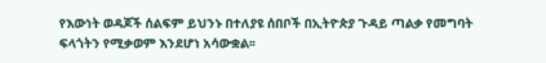የእውነት ወዳጆች ሰልፍም ይህንኑ በተለያዩ ሰበቦች በኢትዮጵያ ጉዳይ ጣልቃ የመግባት ፍላጎትን የሚቃወም እንደሆነ አሳውቋል፡፡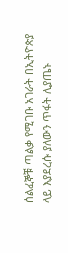ሰልፈኞቹ ጣልቃ የሚገቡ አገራት በኢትዮጵያ ላይ እያደረሱ ያለውን ጥፋት ሊያጤኑ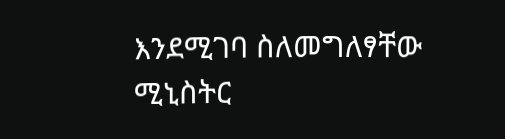እንደሚገባ ስለመግለፃቸው ሚኒስትር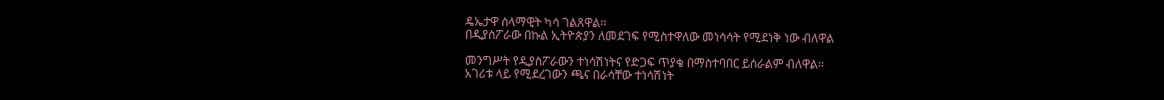ዴኤታዋ ሰላማዊት ካሳ ገልጸዋል፡፡
በዲያስፖራው በኩል ኢትዮጵያን ለመደገፍ የሚስተዋለው መነሳሳት የሚደነቅ ነው ብለዋል

መንግሥት የዲያስፖራውን ተነሳሽነትና የድጋፍ ጥያቄ በማስተባበር ይሰራልም ብለዋል፡፡
አገሪቱ ላይ የሚደረገውን ጫና በራሳቸው ተነሳሽነት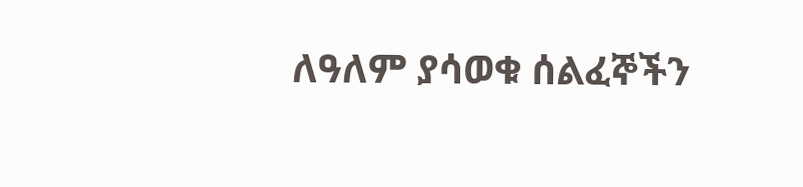ለዓለም ያሳወቁ ሰልፈኞችን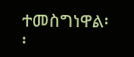ተመስግነዋል፡፡